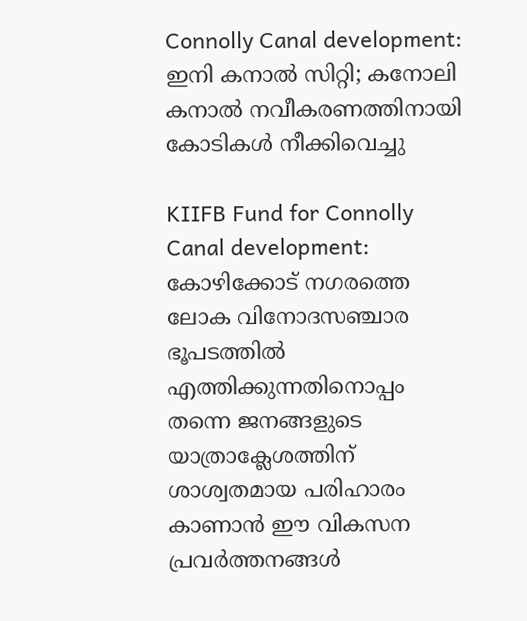Connolly Canal development: ഇനി കനാൽ സിറ്റി; കനോലി കനാൽ നവീകരണത്തിനായി കോടികൾ നീക്കിവെച്ചു

KIIFB Fund for Connolly Canal development: കോഴിക്കോട് നഗരത്തെ ലോക വിനോദസഞ്ചാര ഭൂപടത്തിൽ എത്തിക്കുന്നതിനൊപ്പം തന്നെ ജനങ്ങളുടെ യാത്രാക്ലേശത്തിന് ശാശ്വതമായ പരിഹാരം കാണാൻ ഈ വികസന പ്രവർത്തനങ്ങൾ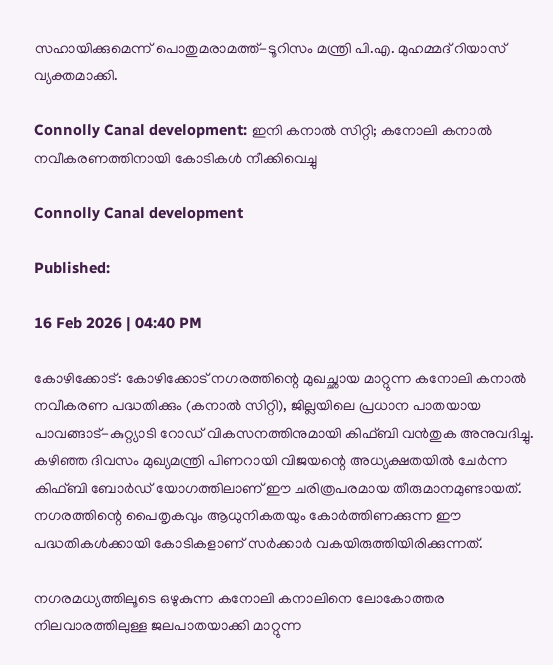സഹായിക്കുമെന്ന് പൊതുമരാമത്ത്-ടൂറിസം മന്ത്രി പി.എ. മുഹമ്മദ് റിയാസ് വ്യക്തമാക്കി.

Connolly Canal development: ഇനി കനാൽ സിറ്റി; കനോലി കനാൽ നവീകരണത്തിനായി കോടികൾ നീക്കിവെച്ചു

Connolly Canal development

Published:

16 Feb 2026 | 04:40 PM

കോഴിക്കോട്: കോഴിക്കോട് നഗരത്തിന്റെ മുഖച്ഛായ മാറ്റുന്ന കനോലി കനാൽ നവീകരണ പദ്ധതിക്കും (കനാൽ സിറ്റി), ജില്ലയിലെ പ്രധാന പാതയായ പാവങ്ങാട്-കുറ്റ്യാടി റോഡ് വികസനത്തിനുമായി കിഫ്ബി വൻതുക അനുവദിച്ചു. കഴിഞ്ഞ ദിവസം മുഖ്യമന്ത്രി പിണറായി വിജയന്റെ അധ്യക്ഷതയിൽ ചേർന്ന കിഫ്ബി ബോർഡ് യോഗത്തിലാണ് ഈ ചരിത്രപരമായ തീരുമാനമുണ്ടായത്. നഗരത്തിന്റെ പൈതൃകവും ആധുനികതയും കോർത്തിണക്കുന്ന ഈ പദ്ധതികൾക്കായി കോടികളാണ് സർക്കാർ വകയിരുത്തിയിരിക്കുന്നത്.

നഗരമധ്യത്തിലൂടെ ഒഴുകുന്ന കനോലി കനാലിനെ ലോകോത്തര നിലവാരത്തിലുള്ള ജലപാതയാക്കി മാറ്റുന്ന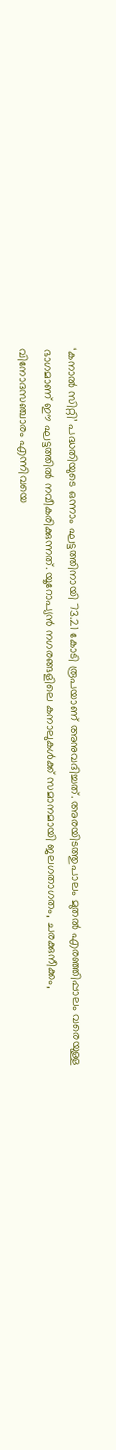‘കനാൽ സിറ്റി’ പദ്ധതിയുടെ ഒന്നാം ഘട്ടത്തിനായി 73.21 കോടി രൂപയാണ് അനുവദിച്ചത്. അരയിടത്തുപാലം മുതൽ എരഞ്ഞിപ്പാലം വരെയുള്ള ഭാഗമാണ് ഈ ഘട്ടത്തിൽ നവീകരിക്കുന്നത്. യൂറോപ്യൻ നഗരങ്ങളിലെ കനാലുകൾക്ക് സമാനമായി ജലഗതാഗതം, ചരക്കുനീക്കം, വിനോദസഞ്ചാരം എന്നിവയെ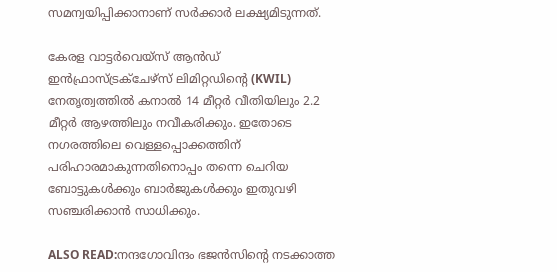സമന്വയിപ്പിക്കാനാണ് സർക്കാർ ലക്ഷ്യമിടുന്നത്.

കേരള വാട്ടർവെയ്‌സ് ആൻഡ് ഇൻഫ്രാസ്ട്രക്ചേഴ്‌സ് ലിമിറ്റഡിന്റെ (KWIL) നേതൃത്വത്തിൽ കനാൽ 14 മീറ്റർ വീതിയിലും 2.2 മീറ്റർ ആഴത്തിലും നവീകരിക്കും. ഇതോടെ നഗരത്തിലെ വെള്ളപ്പൊക്കത്തിന് പരിഹാരമാകുന്നതിനൊപ്പം തന്നെ ചെറിയ ബോട്ടുകൾക്കും ബാർജുകൾക്കും ഇതുവഴി സഞ്ചരിക്കാൻ സാധിക്കും.

ALSO READ:നന്ദഗോവിന്ദം ഭജൻസിന്റെ നടക്കാത്ത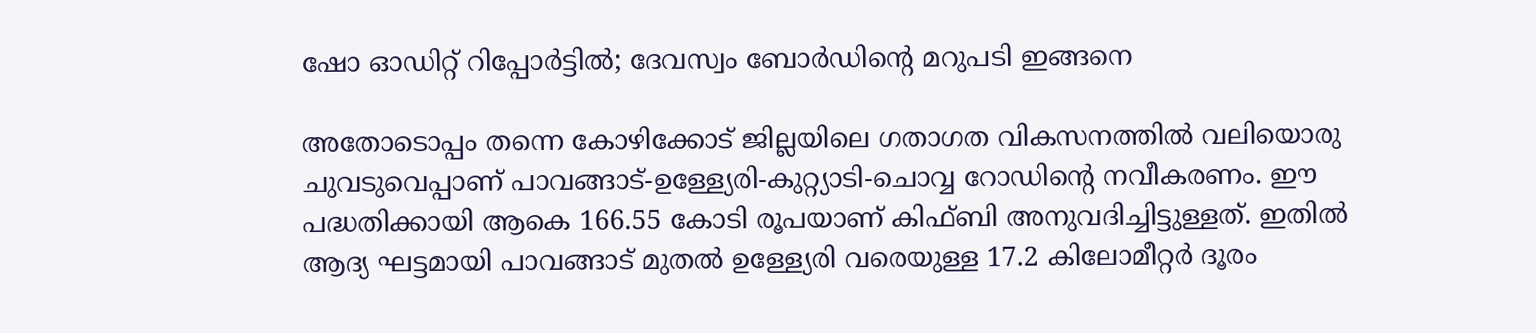ഷോ ഓഡിറ്റ് റിപ്പോർട്ടിൽ; ദേവസ്വം ബോർഡിന്റെ മറുപടി ഇങ്ങനെ

അതോടൊപ്പം തന്നെ കോഴിക്കോട് ജില്ലയിലെ ഗതാഗത വികസനത്തിൽ വലിയൊരു ചുവടുവെപ്പാണ് പാവങ്ങാട്-ഉള്ള്യേരി-കുറ്റ്യാടി-ചൊവ്വ റോഡിന്റെ നവീകരണം. ഈ പദ്ധതിക്കായി ആകെ 166.55 കോടി രൂപയാണ് കിഫ്ബി അനുവദിച്ചിട്ടുള്ളത്. ഇതിൽ ആദ്യ ഘട്ടമായി പാവങ്ങാട് മുതൽ ഉള്ള്യേരി വരെയുള്ള 17.2 കിലോമീറ്റർ ദൂരം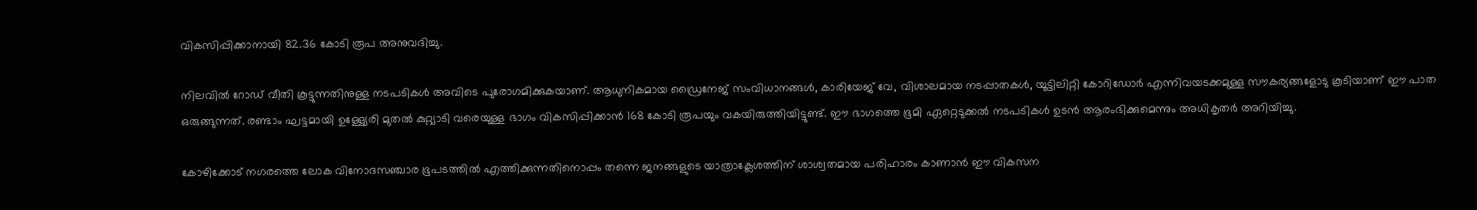വികസിപ്പിക്കാനായി 82.36 കോടി രൂപ അനുവദിച്ചു.

നിലവിൽ റോഡ് വീതി കൂട്ടുന്നതിനുള്ള നടപടികൾ അവിടെ പുരോഗമിക്കുകയാണ്. ആധുനികമായ ഡ്രൈനേജ് സംവിധാനങ്ങൾ, കാരിയേജ് വേ, വിശാലമായ നടപ്പാതകൾ, യൂട്ടിലിറ്റി കോറിഡോർ എന്നിവയടക്കമുള്ള സൗകര്യങ്ങളോടു കൂടിയാണ് ഈ പാത ഒരുങ്ങുന്നത്. രണ്ടാം ഘട്ടമായി ഉള്ള്യേരി മുതൽ കുറ്റ്യാടി വരെയുള്ള ഭാഗം വികസിപ്പിക്കാൻ 168 കോടി രൂപയും വകയിരുത്തിയിട്ടുണ്ട്. ഈ ഭാഗത്തെ ഭൂമി ഏറ്റെടുക്കൽ നടപടികൾ ഉടൻ ആരംഭിക്കുമെന്നും അധികൃതർ അറിയിച്ചു.

കോഴിക്കോട് നഗരത്തെ ലോക വിനോദസഞ്ചാര ഭൂപടത്തിൽ എത്തിക്കുന്നതിനൊപ്പം തന്നെ ജനങ്ങളുടെ യാത്രാക്ലേശത്തിന് ശാശ്വതമായ പരിഹാരം കാണാൻ ഈ വികസന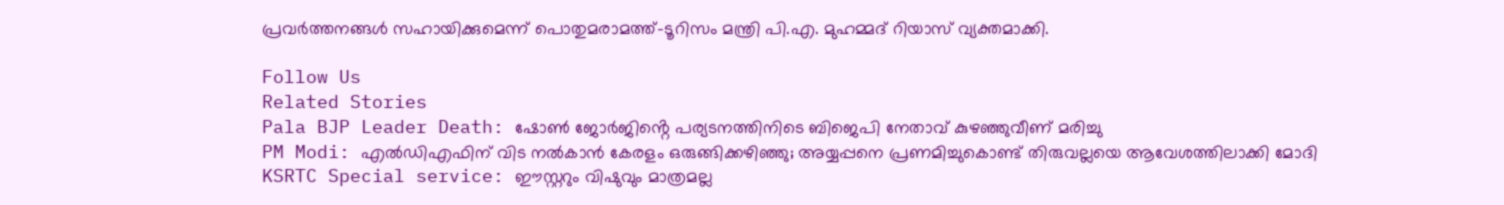പ്രവർത്തനങ്ങൾ സഹായിക്കുമെന്ന് പൊതുമരാമത്ത്-ടൂറിസം മന്ത്രി പി.എ. മുഹമ്മദ് റിയാസ് വ്യക്തമാക്കി.

Follow Us
Related Stories
Pala BJP Leader Death: ഷോൺ ജോർജിൻ്റെ പര്യടനത്തിനിടെ ബിജെപി നേതാവ് കുഴഞ്ഞുവീണ് മരിച്ചു
PM Modi: എൽഡിഎഫിന് വിട നൽകാൻ കേരളം ഒരുങ്ങിക്കഴിഞ്ഞു; അയ്യപ്പനെ പ്രണമിച്ചുകൊണ്ട് തിരുവല്ലയെ ആവേശത്തിലാക്കി മോദി
KSRTC Special service: ഈസ്റ്ററും വിഷുവും മാത്രമല്ല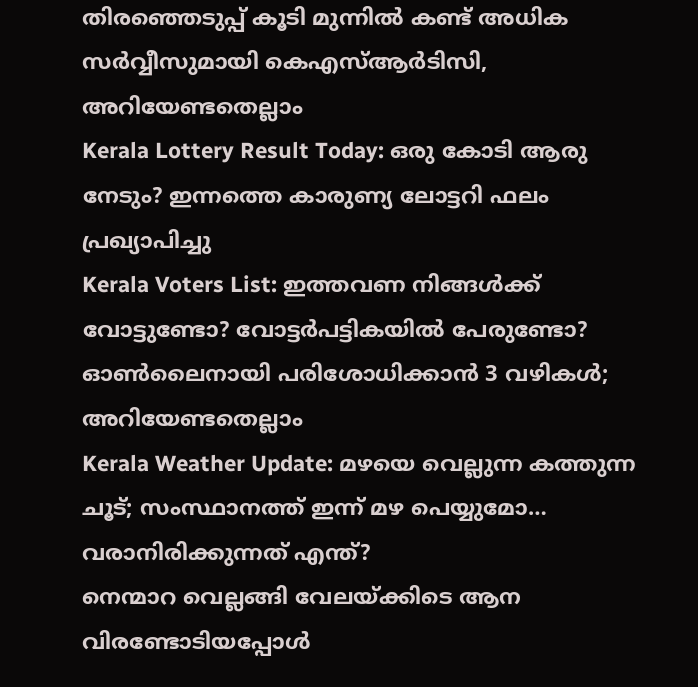തിരഞ്ഞെടുപ്പ് കൂടി മുന്നിൽ കണ്ട് അധിക സർവ്വീസുമായി കെഎസ്ആർടിസി, അറിയേണ്ടതെല്ലാം
Kerala Lottery Result Today: ഒരു കോടി ആരു നേടും? ഇന്നത്തെ കാരുണ്യ ലോട്ടറി ഫലം പ്രഖ്യാപിച്ചു
Kerala Voters List: ഇത്തവണ നിങ്ങൾക്ക് വോട്ടുണ്ടോ? വോട്ടർപട്ടികയിൽ പേരുണ്ടോ? ഓൺലൈനായി പരിശോധിക്കാൻ 3 വഴികൾ; അറിയേണ്ടതെല്ലാം
Kerala Weather Update: മഴയെ വെല്ലുന്ന കത്തുന്ന ചൂട്; സംസ്ഥാനത്ത് ഇന്ന് മഴ പെയ്യുമോ… വരാനിരിക്കുന്നത് എന്ത്?
നെന്മാറ വെല്ലങ്ങി വേലയ്ക്കിടെ ആന വിരണ്ടോടിയപ്പോൾ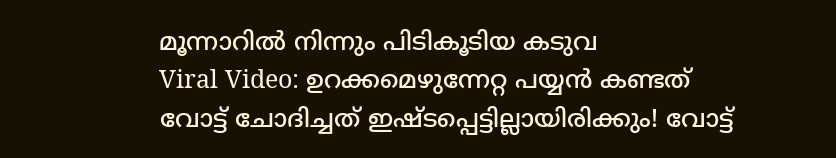മൂന്നാറിൽ നിന്നും പിടികൂടിയ കടുവ
Viral Video: ഉറക്കമെഴുന്നേറ്റ പയ്യൻ കണ്ടത്
വോട്ട് ചോദിച്ചത് ഇഷ്ടപ്പെട്ടില്ലായിരിക്കും! വോട്ട്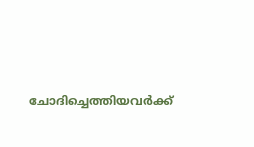ചോദിച്ചെത്തിയവർക്ക്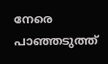നേരെ പാഞ്ഞടുത്ത്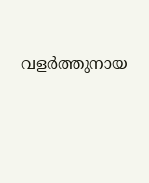വളർത്തുനായ